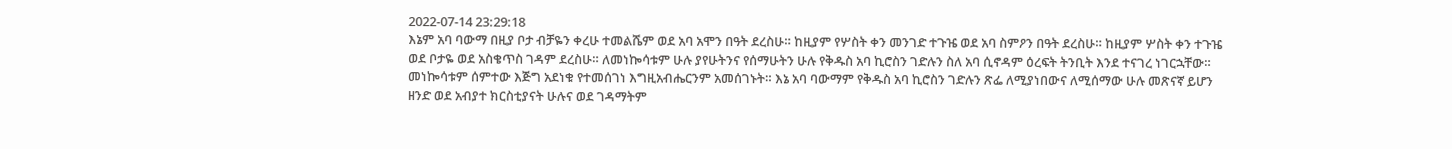2022-07-14 23:29:18
እኔም አባ ባውማ በዚያ ቦታ ብቻዬን ቀረሁ ተመልሼም ወደ አባ አሞን በዓት ደረስሁ። ከዚያም የሦስት ቀን መንገድ ተጉዤ ወደ አባ ስምዖን በዓት ደረስሁ። ከዚያም ሦስት ቀን ተጉዤ ወደ ቦታዬ ወደ አስቄጥስ ገዳም ደረስሁ። ለመነኰሳቱም ሁሉ ያየሁትንና የሰማሁትን ሁሉ የቅዱስ አባ ኪሮስን ገድሉን ስለ አባ ሲኖዳም ዕረፍት ትንቢት እንደ ተናገረ ነገርኋቸው። መነኰሳቱም ሰምተው እጅግ አደነቁ የተመሰገነ እግዚአብሔርንም አመሰገኑት። እኔ አባ ባውማም የቅዱስ አባ ኪሮስን ገድሉን ጽፌ ለሚያነበውና ለሚሰማው ሁሉ መጽናኛ ይሆን
ዘንድ ወደ አብያተ ክርስቲያናት ሁሉና ወደ ገዳማትም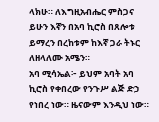ላክሁ። ለእግዚአብሔር ምስጋና ይሁን እኛን በአባ ኪሮስ በጸሎቱ ይማረን በረከቱም ከእኛ ጋራ ትኑር ለዘላለሙ አሜን።
አባ ሚሳኤል፦ ይህም አባት አባ ኪሮስ የቀበረው የንጉሥ ልጅ ድኃ የነበረ ነው። ዜናውም እንዲህ ነው።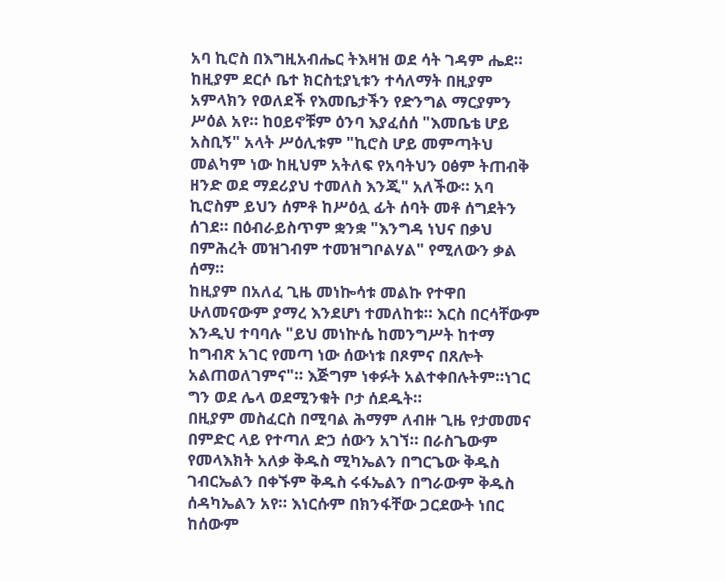አባ ኪሮስ በእግዚአብሔር ትእዛዝ ወደ ሳት ገዳም ሔደ። ከዚያም ደርሶ ቤተ ክርስቲያኒቱን ተሳለማት በዚያም አምላክን የወለደች የእመቤታችን የድንግል ማርያምን ሥዕል አየ። ከዐይኖቹም ዕንባ እያፈሰሰ "እመቤቴ ሆይ አስቢኝ" አላት ሥዕሊቱም "ኪሮስ ሆይ መምጣትህ መልካም ነው ከዚህም አትለፍ የአባትህን ዐፅም ትጠብቅ ዘንድ ወደ ማደሪያህ ተመለስ እንጂ" አለችው። አባ ኪሮስም ይህን ሰምቶ ከሥዕሏ ፊት ሰባት መቶ ሰግደትን ሰገደ። በዕብራይስጥም ቋንቋ "እንግዳ ነህና በቃህ በምሕረት መዝገብም ተመዝግቦልሃል" የሚለውን ቃል ሰማ።
ከዚያም በአለፈ ጊዜ መነኰሳቱ መልኩ የተዋበ ሁለመናውም ያማረ እንደሆነ ተመለከቱ። እርስ በርሳቸውም እንዲህ ተባባሉ "ይህ መነኵሴ ከመንግሥት ከተማ ከግብጽ አገር የመጣ ነው ሰውነቱ በጾምና በጸሎት አልጠወለገምና"። እጅግም ነቀፉት አልተቀበሉትም።ነገር ግን ወደ ሌላ ወደሚንቁት ቦታ ሰደዱት።
በዚያም መስፈርስ በሚባል ሕማም ለብዙ ጊዜ የታመመና በምድር ላይ የተጣለ ድኃ ሰውን አገኘ። በራስጌውም የመላእክት አለቃ ቅዱስ ሚካኤልን በግርጌው ቅዱስ ገብርኤልን በቀኙም ቅዱስ ሩፋኤልን በግራውም ቅዱስ ሰዳካኤልን አየ። እነርሱም በክንፋቸው ጋርደውት ነበር ከሰውም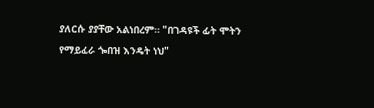ያለርሱ ያያቸው አልነበረም። "በገዳዩች ፊት ሞትን የማይፈራ ጐበዝ እንዴት ነህ"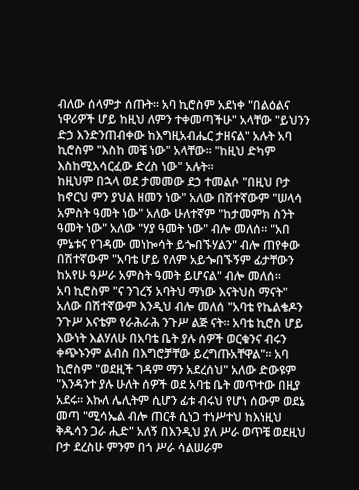ብለው ሰላምታ ሰጡት። አባ ኪሮስም አደነቀ "በልዕልና ነዋሪዎች ሆይ ከዚህ ለምን ተቀመጣችሁ" አላቸው "ይህንን ድኃ እንድንጠብቀው ከእግዚአብሔር ታዘናል" አሉት አባ ኪሮስም "እስከ መቼ ነው" አላቸው። "ከዚህ ድካም እስከሚአሳርፈው ድረስ ነው" አሉት።
ከዚህም በኋላ ወደ ታመመው ደኃ ተመልሶ "በዚህ ቦታ ከኖርህ ምን ያህል ዘመን ነው" አለው በሽተኛውም "ሠላሳ አምስት ዓመት ነው" አለው ሁለተኛም "ከታመምክ ስንት ዓመት ነው" አለው "ሃያ ዓመት ነው" ብሎ መለሰ። "አበ ምኔቱና የገዳሙ መነኰሳት ይጐበኙሃልን" ብሎ ጠየቀው በሽተኛውም "አባቴ ሆይ የለም አይጐበኙኝም ፊታቸውን ከአየሁ ዓሥራ አምስት ዓመት ይሆናል" ብሎ መለሰ።
አባ ኪሮስም "ና ንገረኝ አባትህ ማነው እናትህስ ማናት" አለው በሽተኛውም እንዲህ ብሎ መለሰ "አባቴ የኬልቄዶን ንጉሥ እናቴም የራሕራሕ ንጉሥ ልጅ ናት። አባቴ ኪሮስ ሆይ እውነት እልሃለሁ በአባቴ ቤት ያሉ ሰዎች ወርቁንና ብሩን ቀጭኑንም ልብስ በእግሮቻቸው ይረግጡአቸዋል"። አባ ኪሮስም "ወደዚች ገዳም ማን አደረሰህ" አለው ድውዩም "እንዳንተ ያሉ ሁለት ሰዎች ወደ አባቴ ቤት መጥተው በዚያ አደሩ። እኩለ ሌሊትም ሲሆን ፊቱ ብሩህ የሆነ ሰውም ወደኔ መጣ "ሚሳኤል ብሎ ጠርቶ ሲነጋ ተነሥተህ ከእነዚህ ቅዱሳን ጋራ ሒድ" አለኝ በእንዲህ ያለ ሥራ ወጥቼ ወደዚህ ቦታ ደረስሁ ምንም በጎ ሥራ ሳልሠራም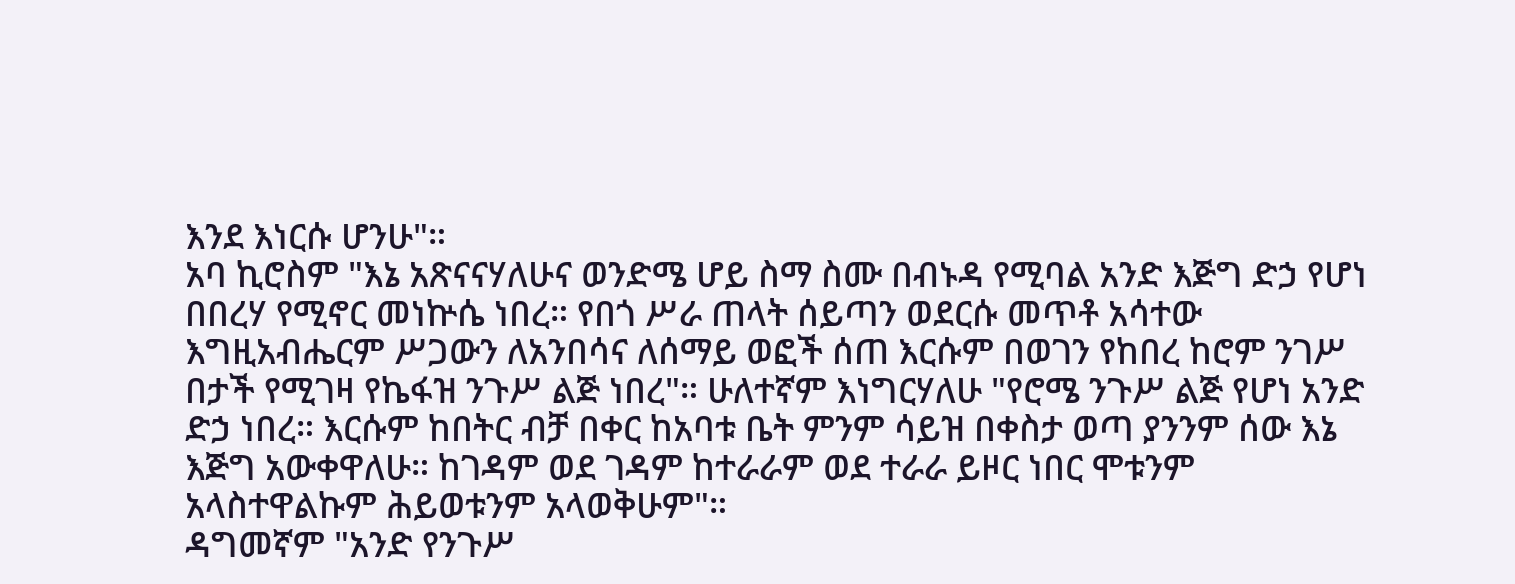እንደ እነርሱ ሆንሁ"።
አባ ኪሮስም "እኔ አጽናናሃለሁና ወንድሜ ሆይ ስማ ስሙ በብኑዳ የሚባል አንድ እጅግ ድኃ የሆነ በበረሃ የሚኖር መነኵሴ ነበረ። የበጎ ሥራ ጠላት ሰይጣን ወደርሱ መጥቶ አሳተው እግዚአብሔርም ሥጋውን ለአንበሳና ለሰማይ ወፎች ሰጠ እርሱም በወገን የከበረ ከሮም ንገሥ በታች የሚገዛ የኬፋዝ ንጉሥ ልጅ ነበረ"። ሁለተኛም እነግርሃለሁ "የሮሜ ንጉሥ ልጅ የሆነ አንድ ድኃ ነበረ። እርሱም ከበትር ብቻ በቀር ከአባቱ ቤት ምንም ሳይዝ በቀስታ ወጣ ያንንም ሰው እኔ እጅግ አውቀዋለሁ። ከገዳም ወደ ገዳም ከተራራም ወደ ተራራ ይዞር ነበር ሞቱንም አላስተዋልኩም ሕይወቱንም አላወቅሁም"።
ዳግመኛም "አንድ የንጉሥ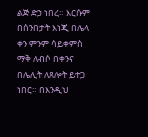ልጅ ድኃ ነበረ። እርሱም በሰንበታት እነጂ በሌላ ቀን ምንም ሳይቀምስ ማቅ ለብሶ በቀንና በሌሊት ለጸሎት ይተጋ ነበር። በእንዲህ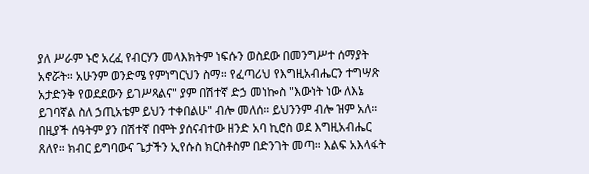ያለ ሥራም ኑሮ አረፈ የብርሃን መላእክትም ነፍሱን ወስደው በመንግሥተ ሰማያት አኖሯት። አሁንም ወንድሜ የምነግርህን ስማ። የፈጣሪህ የእግዚአብሔርን ተግሣጽ አታድንቅ የወደደውን ይገሥጻልና" ያም በሽተኛ ድኃ መነኰስ "እውነት ነው ለእኔ ይገባኛል ስለ ኃጢአቴም ይህን ተቀበልሁ" ብሎ መለሰ። ይህንንም ብሎ ዝም አለ።
በዚያች ሰዓትም ያን በሽተኛ በሞት ያሰናብተው ዘንድ አባ ኪሮስ ወደ እግዚአብሔር ጸለየ። ክብር ይግባውና ጌታችን ኢየሱስ ክርስቶስም በድንገት መጣ። እልፍ አእላፋት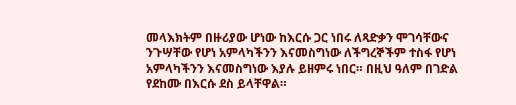መላእክትም በዙሪያው ሆነው ከእርሱ ጋር ነበሩ ለጻድቃን ሞገሳቸውና ንጉሣቸው የሆነ አምላካችንን እናመስግነው ለችግረኞችም ተስፋ የሆነ አምላካችንን እናመስግነው እያሉ ይዘምሩ ነበር። በዚህ ዓለም በገድል የደከሙ በእርሱ ደስ ይላቸዋል።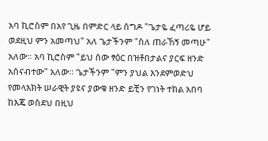አባ ኪሮስም በአየ ጊዜ በምድር ላይ ሰግዶ "ጌታዬ ፈጣሪዬ ሆይ ወደዚህ ምን አመጣህ" አለ ጌታችንም "ስለ ጠራኸኝ መጣሁ" አለው። አባ ኪሮስም "ይህ ሰው ፃዕር በዝቶበታልና ያርፍ ዘንድ አሰናብተው" አለው። ጌታችንም "ምን ያህል እንደምወድህ የመላእክት ሠራዊት ያዩና ያውቁ ዘንድ ይቺን የገነት ተክል አበባ ከእጄ ወስደህ በዚህ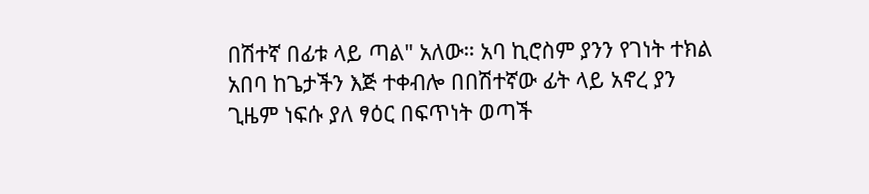በሽተኛ በፊቱ ላይ ጣል" አለው። አባ ኪሮስም ያንን የገነት ተክል አበባ ከጌታችን እጅ ተቀብሎ በበሽተኛው ፊት ላይ አኖረ ያን ጊዜም ነፍሱ ያለ ፃዕር በፍጥነት ወጣች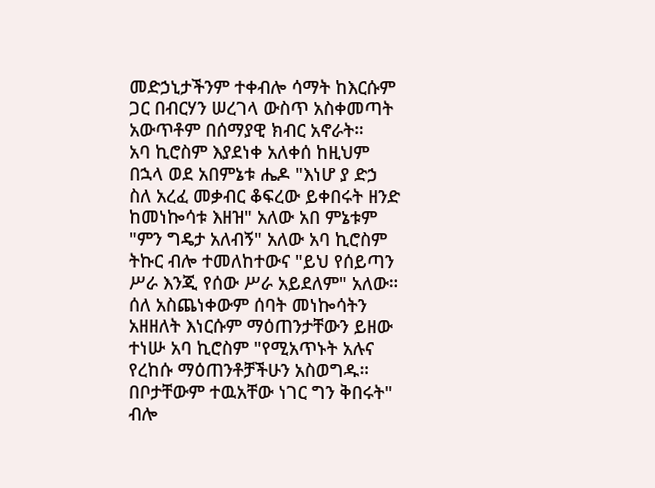መድኃኒታችንም ተቀብሎ ሳማት ከእርሱም ጋር በብርሃን ሠረገላ ውስጥ አስቀመጣት አውጥቶም በሰማያዊ ክብር አኖራት።
አባ ኪሮስም እያደነቀ አለቀሰ ከዚህም በኋላ ወደ አበምኔቱ ሔዶ "እነሆ ያ ድኃ ስለ አረፈ መቃብር ቆፍረው ይቀበሩት ዘንድ ከመነኰሳቱ እዘዝ" አለው አበ ምኔቱም "ምን ግዴታ አለብኝ" አለው አባ ኪሮስም ትኩር ብሎ ተመለከተውና "ይህ የሰይጣን ሥራ እንጂ የሰው ሥራ አይደለም" አለው። ሰለ አስጨነቀውም ሰባት መነኰሳትን አዘዘለት እነርሱም ማዕጠንታቸውን ይዘው ተነሡ አባ ኪሮስም "የሚአጥኑት አሉና የረከሱ ማዕጠንቶቻችሁን አስወግዱ። በቦታቸውም ተዉአቸው ነገር ግን ቅበሩት" ብሎ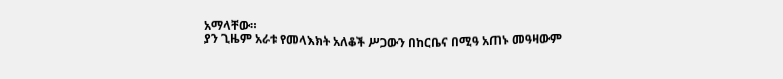አማላቸው።
ያን ጊዜም አራቱ የመላእክት አለቆች ሥጋውን በከርቤና በሚዓ አጠኑ መዓዛውም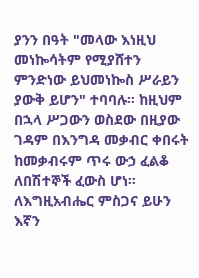ያንን በዓት "መላው እነዚህ መነኰሳትም የሚያሸተን ምንድነው ይህመነኰስ ሥራይን ያውቅ ይሆን" ተባባሉ። ከዚህም በኋላ ሥጋውን ወስደው በዚያው ገዳም በእንግዳ መቃብር ቀበሩት ከመቃብሩም ጥሩ ውኃ ፈልቆ ለበሽተኞች ፈውስ ሆነ። ለእግዚአብሔር ምስጋና ይሁን እኛን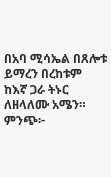በአባ ሚሳኤል በጸሎቱ ይማረን በረከቱም ከእኛ ጋራ ትኑር ለዘላለሙ አሜን። ምንጭ፦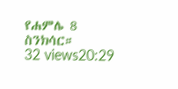የሐምሌ 8 ስንክሳር።
32 views20:29